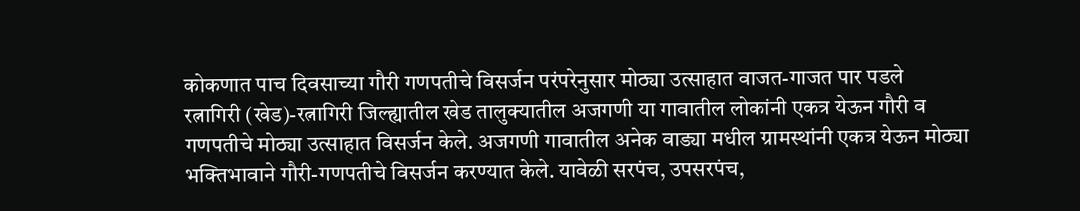कोकणात पाच दिवसाच्या गौरी गणपतीचे विसर्जन परंपरेनुसार मोठ्या उत्साहात वाजत-गाजत पार पडले
रत्नागिरी (खेड)-रत्नागिरी जिल्ह्यातील खेड तालुक्यातील अजगणी या गावातील लोकांनी एकत्र येऊन गौरी व गणपतीचे मोठ्या उत्साहात विसर्जन केले. अजगणी गावातील अनेक वाड्या मधील ग्रामस्थांनी एकत्र येऊन मोठ्या भक्तिभावाने गौरी-गणपतीचे विसर्जन करण्यात केले. यावेळी सरपंच, उपसरपंच,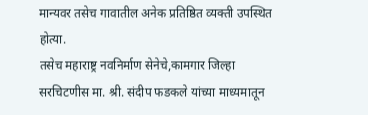मान्यवर तसेच गावातील अनेक प्रतिष्ठित व्यक्ती उपस्थित होत्या.
तसेच महाराष्ट्र नवनिर्माण सेनेचे,कामगार जिल्हा सरचिटणीस मा. श्री. संदीप फडकले यांच्या माध्यमातून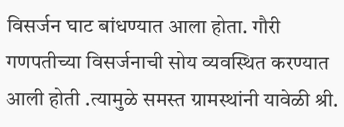विसर्जन घाट बांधण्यात आला होता. गौरी गणपतीच्या विसर्जनाची सोय व्यवस्थित करण्यात आली होती .त्यामुळे समस्त ग्रामस्थांनी यावेळी श्री.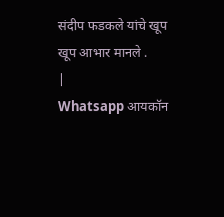संदीप फडकले यांचे खूप खूप आभार मानले .
|
Whatsapp आयकॉन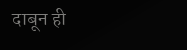दाबून ही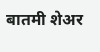बातमी शेअर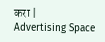करा |
Advertising Space